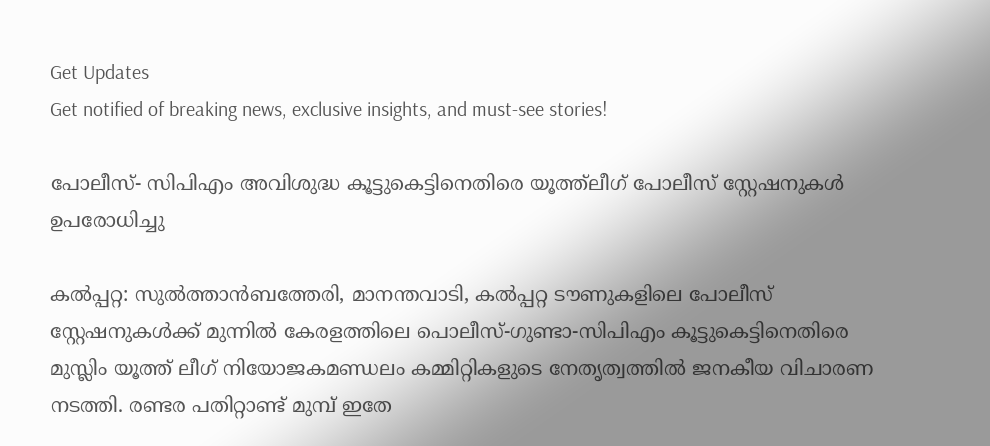Get Updates
Get notified of breaking news, exclusive insights, and must-see stories!

പോലീസ്- സിപിഎം അവിശുദ്ധ കൂട്ടുകെട്ടിനെതിരെ യൂത്ത്‌ലീഗ് പോലീസ് സ്റ്റേഷനുകള്‍ ഉപരോധിച്ചു

കല്‍പ്പറ്റ: സുല്‍ത്താന്‍ബത്തേരി, മാനന്തവാടി, കല്‍പ്പറ്റ ടൗണുകളിലെ പോലീസ് സ്റ്റേഷനുകള്‍ക്ക് മുന്നില്‍ കേരളത്തിലെ പൊലീസ്-ഗുണ്ടാ-സിപിഎം കൂട്ടുകെട്ടിനെതിരെ മുസ്ലിം യൂത്ത് ലീഗ് നിയോജകമണ്ഡലം കമ്മിറ്റികളുടെ നേതൃത്വത്തില്‍ ജനകീയ വിചാരണ നടത്തി. രണ്ടര പതിറ്റാണ്ട് മുമ്പ് ഇതേ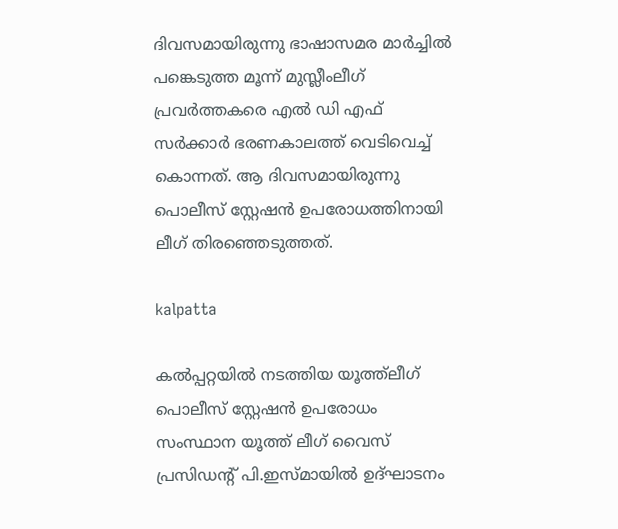ദിവസമായിരുന്നു ഭാഷാസമര മാര്‍ച്ചില്‍ പങ്കെടുത്ത മൂന്ന് മുസ്ലീംലീഗ് പ്രവര്‍ത്തകരെ എല്‍ ഡി എഫ് സര്‍ക്കാര്‍ ഭരണകാലത്ത് വെടിവെച്ച് കൊന്നത്. ആ ദിവസമായിരുന്നു പൊലീസ് സ്റ്റേഷന്‍ ഉപരോധത്തിനായി ലീഗ് തിരഞ്ഞെടുത്തത്.

kalpatta

കല്‍പ്പറ്റയില്‍ നടത്തിയ യൂത്ത്‌ലീഗ് പൊലീസ് സ്റ്റേഷന്‍ ഉപരോധം സംസ്ഥാന യൂത്ത് ലീഗ് വൈസ് പ്രസിഡന്റ് പി.ഇസ്മായില്‍ ഉദ്ഘാടനം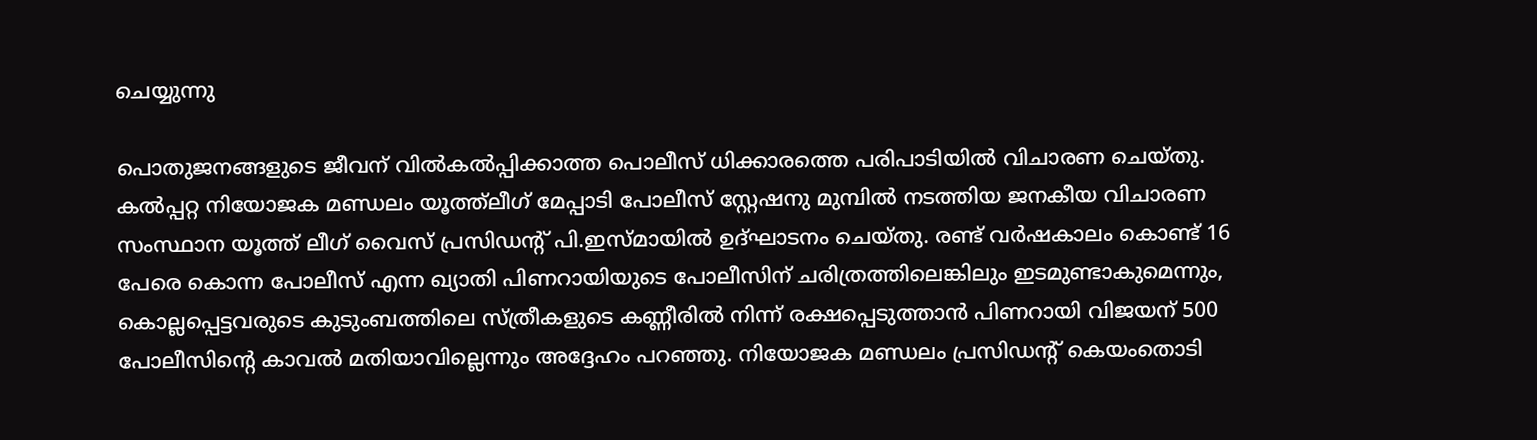ചെയ്യുന്നു

പൊതുജനങ്ങളുടെ ജീവന് വില്‍കല്‍പ്പിക്കാത്ത പൊലീസ് ധിക്കാരത്തെ പരിപാടിയില്‍ വിചാരണ ചെയ്തു. കല്‍പ്പറ്റ നിയോജക മണ്ഡലം യൂത്ത്‌ലീഗ് മേപ്പാടി പോലീസ് സ്റ്റേഷനു മുമ്പില്‍ നടത്തിയ ജനകീയ വിചാരണ സംസ്ഥാന യൂത്ത് ലീഗ് വൈസ് പ്രസിഡന്റ് പി.ഇസ്മായില്‍ ഉദ്ഘാടനം ചെയ്തു. രണ്ട് വര്‍ഷകാലം കൊണ്ട് 16 പേരെ കൊന്ന പോലീസ് എന്ന ഖ്യാതി പിണറായിയുടെ പോലീസിന് ചരിത്രത്തിലെങ്കിലും ഇടമുണ്ടാകുമെന്നും, കൊല്ലപ്പെട്ടവരുടെ കുടുംബത്തിലെ സ്ത്രീകളുടെ കണ്ണീരില്‍ നിന്ന് രക്ഷപ്പെടുത്താന്‍ പിണറായി വിജയന് 500 പോലീസിന്റെ കാവല്‍ മതിയാവില്ലെന്നും അദ്ദേഹം പറഞ്ഞു. നിയോജക മണ്ഡലം പ്രസിഡന്റ് കെയംതൊടി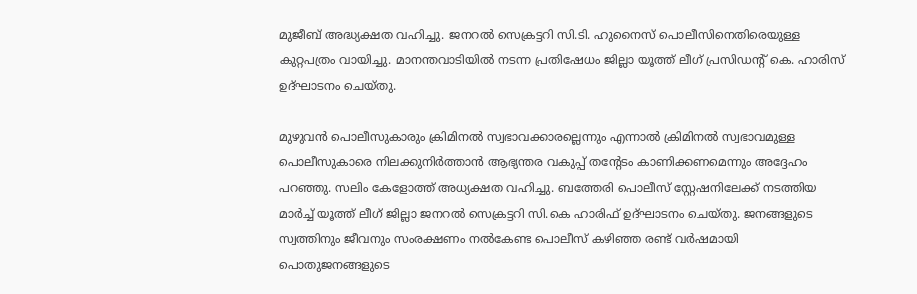മുജീബ് അദ്ധ്യക്ഷത വഹിച്ചു. ജനറല്‍ സെക്രട്ടറി സി.ടി. ഹുനൈസ് പൊലീസിനെതിരെയുള്ള കുറ്റപത്രം വായിച്ചു. മാനന്തവാടിയില്‍ നടന്ന പ്രതിഷേധം ജില്ലാ യൂത്ത് ലീഗ് പ്രസിഡന്റ് കെ. ഹാരിസ് ഉദ്ഘാടനം ചെയ്തു.

മുഴുവന്‍ പൊലീസുകാരും ക്രിമിനല്‍ സ്വഭാവക്കാരല്ലെന്നും എന്നാല്‍ ക്രിമിനല്‍ സ്വഭാവമുള്ള പൊലീസുകാരെ നിലക്കുനിര്‍ത്താന്‍ ആഭ്യന്തര വകുപ്പ് തന്റേടം കാണിക്കണമെന്നും അദ്ദേഹം പറഞ്ഞു. സലിം കേളോത്ത് അധ്യക്ഷത വഹിച്ചു. ബത്തേരി പൊലീസ് സ്റ്റേഷനിലേക്ക് നടത്തിയ മാര്‍ച്ച് യൂത്ത് ലീഗ് ജില്ലാ ജനറല്‍ സെക്രട്ടറി സി.കെ ഹാരിഫ് ഉദ്ഘാടനം ചെയ്തു. ജനങ്ങളുടെ സ്വത്തിനും ജീവനും സംരക്ഷണം നല്‍കേണ്ട പൊലീസ് കഴിഞ്ഞ രണ്ട് വര്‍ഷമായി പൊതുജനങ്ങളുടെ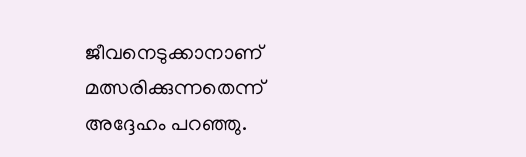ജീവനെടുക്കാനാണ് മത്സരിക്കുന്നതെന്ന് അദ്ദേഹം പറഞ്ഞു.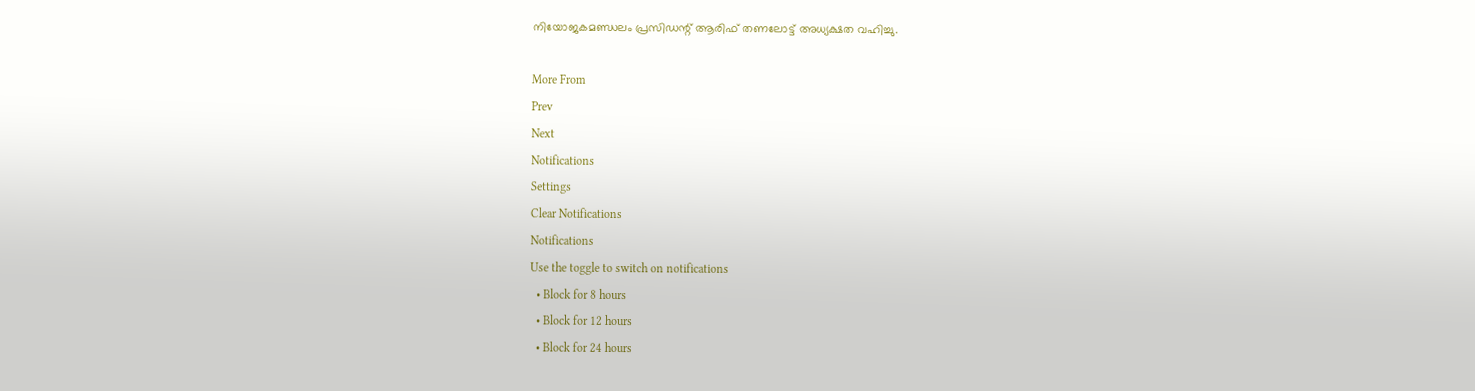നിയോജകമണ്ഡലം പ്രസിഡന്റ് ആരിഫ് തണലോട്ട് അധ്യക്ഷത വഹിച്ചു.

More From
Prev
Next
Notifications
Settings
Clear Notifications
Notifications
Use the toggle to switch on notifications
  • Block for 8 hours
  • Block for 12 hours
  • Block for 24 hours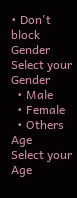• Don't block
Gender
Select your Gender
  • Male
  • Female
  • Others
Age
Select your Age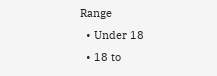Range
  • Under 18
  • 18 to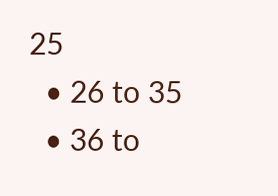25
  • 26 to 35
  • 36 to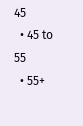45
  • 45 to 55
  • 55+